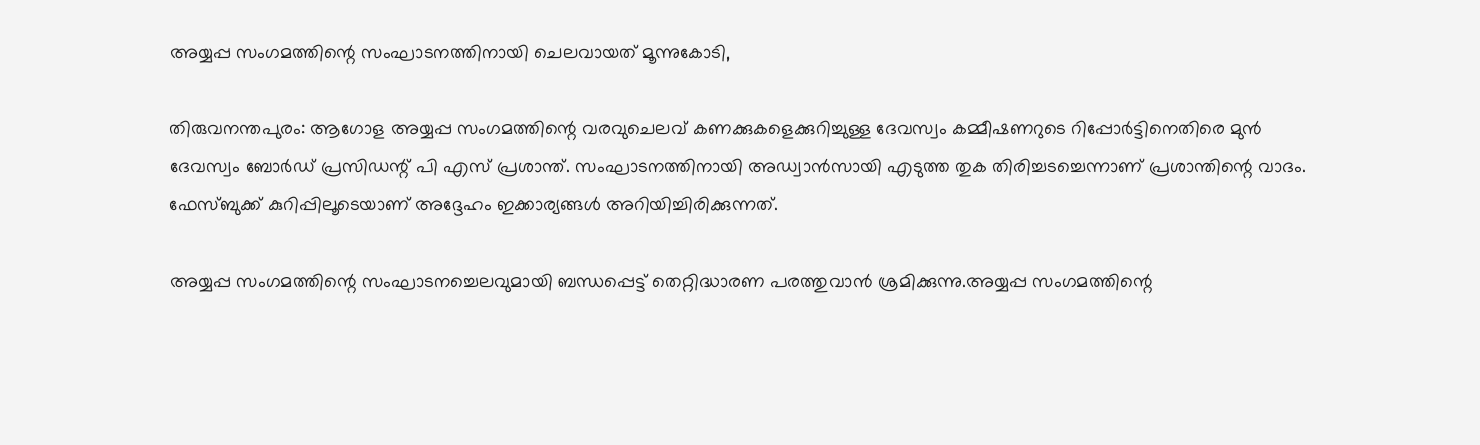അയ്യപ്പ സംഗമത്തിന്റെ സംഘാടനത്തിനായി ചെലവായത് മൂന്നുകോടി,

തിരുവനന്തപുരം: ആഗോള അയ്യപ്പ സംഗമത്തിന്റെ വരവുചെലവ് കണക്കുകളെക്കുറിച്ചുള്ള ദേവസ്വം കമ്മീഷണറുടെ റിപ്പോർട്ടിനെതിരെ മുൻ ദേവസ്വം ബോർഡ് പ്രസിഡന്റ് പി എസ് പ്രശാന്ത്. സംഘാടനത്തിനായി അഡ്വാൻസായി എടുത്ത തുക തിരിച്ചടച്ചെന്നാണ് പ്രശാന്തിന്റെ വാദം. ഫേസ്ബുക്ക് കുറിപ്പിലൂടെയാണ് അദ്ദേഹം ഇക്കാര്യങ്ങൾ അറിയിച്ചിരിക്കുന്നത്.

അയ്യപ്പ സംഗമത്തിന്റെ സംഘാടനച്ചെലവുമായി ബന്ധപ്പെട്ട് തെറ്റിദ്ധാരണ പരത്തുവാൻ ശ്രമിക്കുന്നു.അയ്യപ്പ സംഗമത്തിന്റെ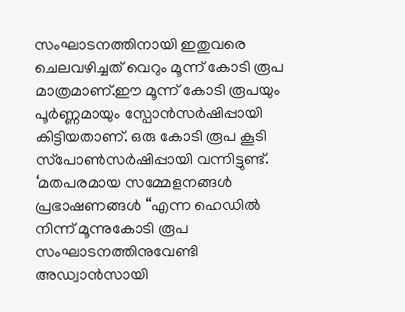സംഘാടനത്തിനായി ഇതുവരെ ചെലവഴിച്ചത് വെറും മൂന്ന് കോടി രൂപ മാത്രമാണ്.ഈ മൂന്ന് കോടി രൂപയും പൂർണ്ണമായും സ്പോൻസർഷിപ്പായി കിട്ടിയതാണ്. ഒരു കോടി രൂപ കൂടി സ്‌പോൺസർഷിപ്പായി വന്നിട്ടുണ്ട്. ‘മതപരമായ സമ്മേളനങ്ങൾ പ്രഭാഷണങ്ങൾ “എന്ന ഹെഡിൽ നിന്ന് മൂന്നുകോടി രൂപ സംഘാടനത്തിനുവേണ്ടി അഡ്വാൻസായി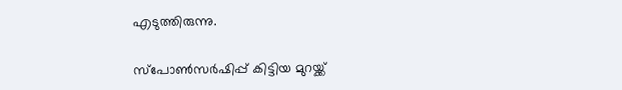എടുത്തിരുന്നു.

സ്‌പോൺസർഷിപ്പ് കിട്ടിയ മുറയ്ക്ക്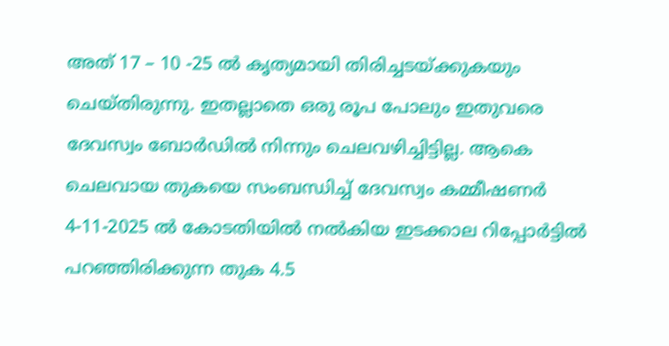അത് 17 – 10 -25 ൽ കൃത്യമായി തിരിച്ചടയ്ക്കുകയും ചെയ്തിരുന്നു. ഇതല്ലാതെ ഒരു രൂപ പോലും ഇതുവരെ ദേവസ്വം ബോർഡിൽ നിന്നും ചെലവഴിച്ചിട്ടില്ല. ആകെ ചെലവായ തുകയെ സംബന്ധിച്ച്‌ ദേവസ്വം കമ്മീഷണർ 4-11-2025 ൽ കോടതിയിൽ നൽകിയ ഇടക്കാല റിപ്പോർട്ടിൽ പറഞ്ഞിരിക്കുന്ന തുക 4.5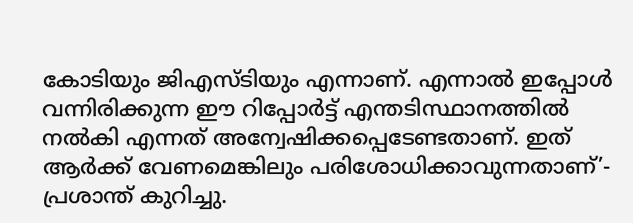കോടിയും ജിഎസ്ടിയും എന്നാണ്. എന്നാൽ ഇപ്പോൾ വന്നിരിക്കുന്ന ഈ റിപ്പോർട്ട് എന്തടിസ്ഥാനത്തിൽ നൽകി എന്നത് അന്വേഷിക്കപ്പെടേണ്ടതാണ്. ഇത് ആർക്ക് വേണമെങ്കിലും പരിശോധിക്കാവുന്നതാണ്’- പ്രശാന്ത് കുറിച്ചു.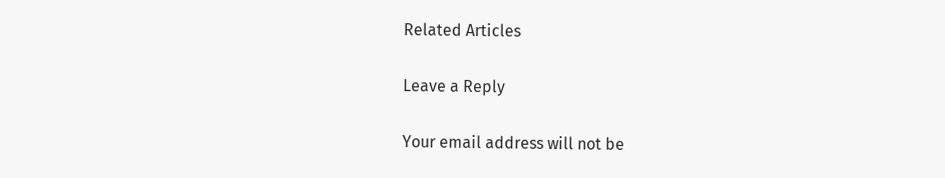Related Articles

Leave a Reply

Your email address will not be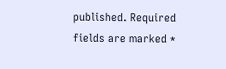published. Required fields are marked *